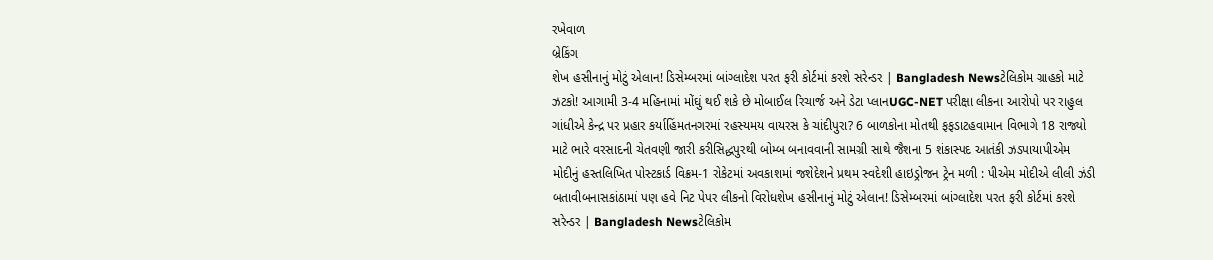રખેવાળ
બ્રેકિંગ
શેખ હસીનાનું મોટું એલાન! ડિસેમ્બરમાં બાંગ્લાદેશ પરત ફરી કોર્ટમાં કરશે સરેન્ડર | Bangladesh Newsટેલિકોમ ગ્રાહકો માટે ઝટકો! આગામી 3-4 મહિનામાં મોંઘું થઈ શકે છે મોબાઈલ રિચાર્જ અને ડેટા પ્લાનUGC-NET પરીક્ષા લીકના આરોપો પર રાહુલ ગાંધીએ કેન્દ્ર પર પ્રહાર કર્યાહિંમતનગરમાં રહસ્યમય વાયરસ કે ચાંદીપુરા? 6 બાળકોના મોતથી ફફડાટહવામાન વિભાગે 18 રાજ્યો માટે ભારે વરસાદની ચેતવણી જારી કરીસિદ્ધપુરથી બોમ્બ બનાવવાની સામગ્રી સાથે જૈશના 5 શંકાસ્પદ આતંકી ઝડપાયાપીએમ મોદીનું હસ્તલિખિત પોસ્ટકાર્ડ વિક્રમ-1 રોકેટમાં અવકાશમાં જશેદેશને પ્રથમ સ્વદેશી હાઇડ્રોજન ટ્રેન મળી : પીએમ મોદીએ લીલી ઝંડી બતાવીબનાસકાંઠામાં પણ હવે નિટ પેપર લીકનો વિરોધશેખ હસીનાનું મોટું એલાન! ડિસેમ્બરમાં બાંગ્લાદેશ પરત ફરી કોર્ટમાં કરશે સરેન્ડર | Bangladesh Newsટેલિકોમ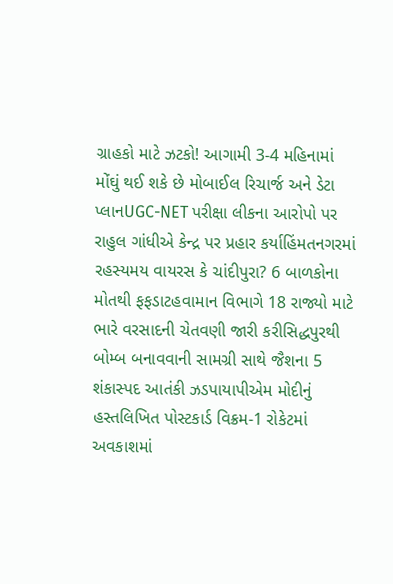ગ્રાહકો માટે ઝટકો! આગામી 3-4 મહિનામાં મોંઘું થઈ શકે છે મોબાઈલ રિચાર્જ અને ડેટા પ્લાનUGC-NET પરીક્ષા લીકના આરોપો પર રાહુલ ગાંધીએ કેન્દ્ર પર પ્રહાર કર્યાહિંમતનગરમાં રહસ્યમય વાયરસ કે ચાંદીપુરા? 6 બાળકોના મોતથી ફફડાટહવામાન વિભાગે 18 રાજ્યો માટે ભારે વરસાદની ચેતવણી જારી કરીસિદ્ધપુરથી બોમ્બ બનાવવાની સામગ્રી સાથે જૈશના 5 શંકાસ્પદ આતંકી ઝડપાયાપીએમ મોદીનું હસ્તલિખિત પોસ્ટકાર્ડ વિક્રમ-1 રોકેટમાં અવકાશમાં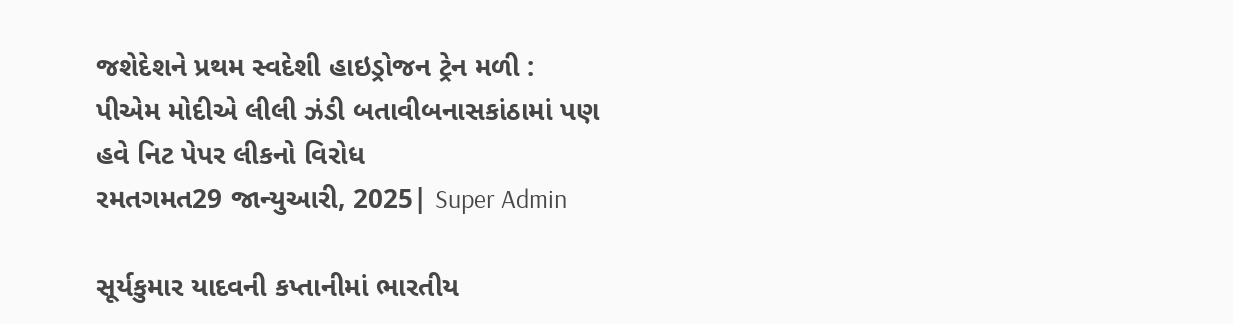જશેદેશને પ્રથમ સ્વદેશી હાઇડ્રોજન ટ્રેન મળી : પીએમ મોદીએ લીલી ઝંડી બતાવીબનાસકાંઠામાં પણ હવે નિટ પેપર લીકનો વિરોધ
રમતગમત29 જાન્યુઆરી, 2025| Super Admin

સૂર્યકુમાર યાદવની કપ્તાનીમાં ભારતીય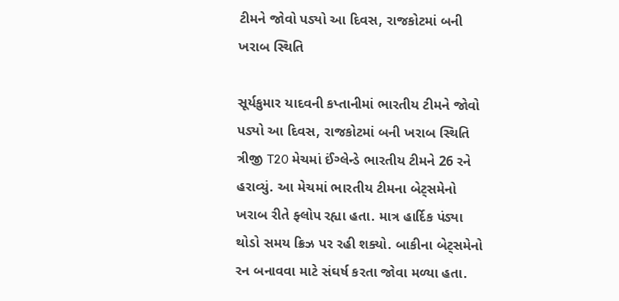ટીમને જોવો પડ્યો આ દિવસ, રાજકોટમાં બની ખરાબ સ્થિતિ

સૂર્યકુમાર યાદવની કપ્તાનીમાં ભારતીય ટીમને જોવો પડ્યો આ દિવસ, રાજકોટમાં બની ખરાબ સ્થિતિ
ત્રીજી T20 મેચમાં ઈંગ્લેન્ડે ભારતીય ટીમને 26 રને હરાવ્યું. આ મેચમાં ભારતીય ટીમના બેટ્સમેનો ખરાબ રીતે ફ્લોપ રહ્યા હતા. માત્ર હાર્દિક પંડ્યા થોડો સમય ક્રિઝ પર રહી શક્યો. બાકીના બેટ્સમેનો રન બનાવવા માટે સંઘર્ષ કરતા જોવા મળ્યા હતા.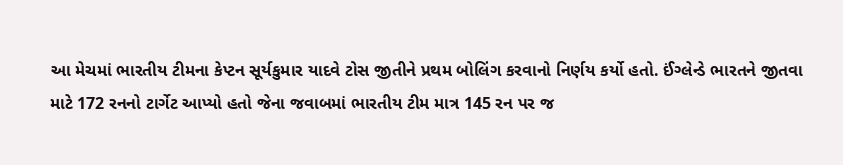આ મેચમાં ભારતીય ટીમના કેપ્ટન સૂર્યકુમાર યાદવે ટોસ જીતીને પ્રથમ બોલિંગ કરવાનો નિર્ણય કર્યો હતો. ઈંગ્લેન્ડે ભારતને જીતવા માટે 172 રનનો ટાર્ગેટ આપ્યો હતો જેના જવાબમાં ભારતીય ટીમ માત્ર 145 રન પર જ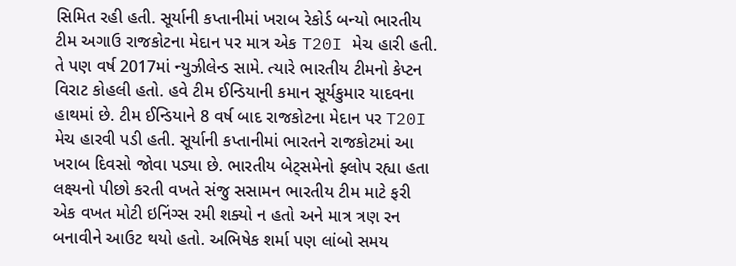સિમિત રહી હતી. સૂર્યાની કપ્તાનીમાં ખરાબ રેકોર્ડ બન્યો ભારતીય ટીમ અગાઉ રાજકોટના મેદાન પર માત્ર એક T20I મેચ હારી હતી. તે પણ વર્ષ 2017માં ન્યુઝીલેન્ડ સામે. ત્યારે ભારતીય ટીમનો કેપ્ટન વિરાટ કોહલી હતો. હવે ટીમ ઈન્ડિયાની કમાન સૂર્યકુમાર યાદવના હાથમાં છે. ટીમ ઈન્ડિયાને 8 વર્ષ બાદ રાજકોટના મેદાન પર T20I મેચ હારવી પડી હતી. સૂર્યાની કપ્તાનીમાં ભારતને રાજકોટમાં આ ખરાબ દિવસો જોવા પડ્યા છે. ભારતીય બેટ્સમેનો ફ્લોપ રહ્યા હતા લક્ષ્યનો પીછો કરતી વખતે સંજુ સસામન ભારતીય ટીમ માટે ફરી એક વખત મોટી ઇનિંગ્સ રમી શક્યો ન હતો અને માત્ર ત્રણ રન બનાવીને આઉટ થયો હતો. અભિષેક શર્મા પણ લાંબો સમય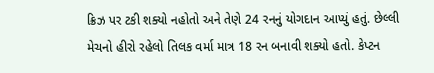ક્રિઝ પર ટકી શક્યો નહોતો અને તેણે 24 રનનું યોગદાન આપ્યું હતું. છેલ્લી મેચનો હીરો રહેલો તિલક વર્મા માત્ર 18 રન બનાવી શક્યો હતો. કેપ્ટન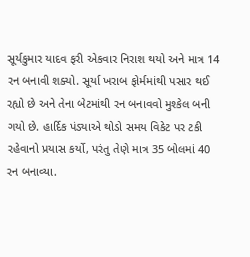સૂર્યકુમાર યાદવ ફરી એકવાર નિરાશ થયો અને માત્ર 14 રન બનાવી શક્યો. સૂર્યા ખરાબ ફોર્મમાંથી પસાર થઈ રહ્યો છે અને તેના બેટમાંથી રન બનાવવો મુશ્કેલ બની ગયો છે. હાર્દિક પંડ્યાએ થોડો સમય વિકેટ પર ટકી રહેવાનો પ્રયાસ કર્યો, પરંતુ તેણે માત્ર 35 બોલમાં 40 રન બનાવ્યા.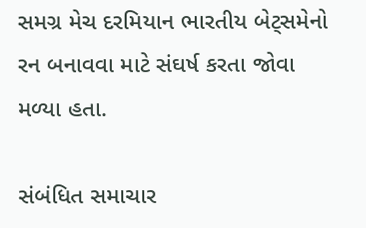સમગ્ર મેચ દરમિયાન ભારતીય બેટ્સમેનો રન બનાવવા માટે સંઘર્ષ કરતા જોવા મળ્યા હતા.

સંબંધિત સમાચાર